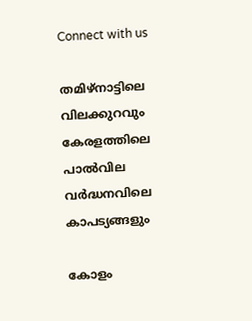Connect with us

തമിഴ്‌നാട്ടിലെ വിലക്കുറവും കേരളത്തിലെ പാല്‍വില വര്‍ദ്ധനവിലെ കാപട്യങ്ങളും

കോളം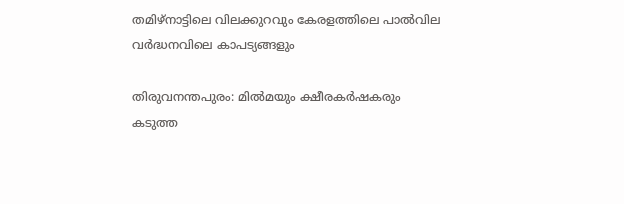തമിഴ്‌നാട്ടിലെ വിലക്കുറവും കേരളത്തിലെ പാല്‍വില വര്‍ദ്ധനവിലെ കാപട്യങ്ങളും

തിരുവനന്തപുരം: മില്‍മയും ക്ഷീരകര്‍ഷകരും കടുത്ത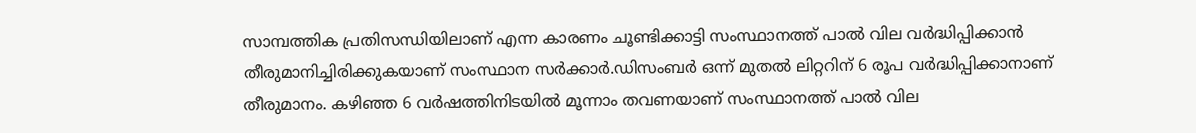സാമ്പത്തിക പ്രതിസന്ധിയിലാണ് എന്ന കാരണം ചൂണ്ടിക്കാട്ടി സംസ്ഥാനത്ത് പാല്‍ വില വര്‍ദ്ധിപ്പിക്കാന്‍ തീരുമാനിച്ചിരിക്കുകയാണ് സംസ്ഥാന സര്‍ക്കാര്‍.ഡിസംബര്‍ ഒന്ന് മുതല്‍ ലിറ്ററിന് 6 രൂപ വര്‍ദ്ധിപ്പിക്കാനാണ് തീരുമാനം. കഴിഞ്ഞ 6 വര്‍ഷത്തിനിടയില്‍ മൂന്നാം തവണയാണ് സംസ്ഥാനത്ത് പാല്‍ വില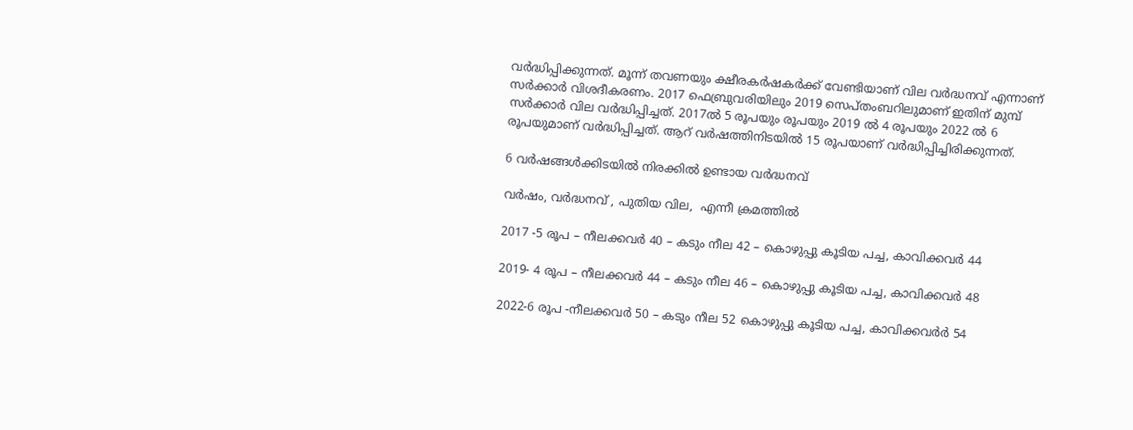വര്‍ദ്ധിപ്പിക്കുന്നത്. മൂന്ന് തവണയും ക്ഷീരകര്‍ഷകര്‍ക്ക് വേണ്ടിയാണ് വില വര്‍ദ്ധനവ് എന്നാണ് സര്‍ക്കാര്‍ വിശദീകരണം. 2017 ഫെബ്രുവരിയിലും 2019 സെപ്തംബറിലുമാണ് ഇതിന് മുമ്പ് സര്‍ക്കാര്‍ വില വര്‍ദ്ധിപ്പിച്ചത്. 2017ല്‍ 5 രൂപയും രൂപയും 2019 ല്‍ 4 രൂപയും 2022 ല്‍ 6 രൂപയുമാണ് വര്‍ദ്ധിപ്പിച്ചത്. ആറ് വര്‍ഷത്തിനിടയില്‍ 15 രൂപയാണ് വര്‍ദ്ധിപ്പിച്ചിരിക്കുന്നത്.

6 വര്‍ഷങ്ങള്‍ക്കിടയില്‍ നിരക്കില്‍ ഉണ്ടായ വര്‍ദ്ധനവ്

വര്‍ഷം, വര്‍ദ്ധനവ് , പുതിയ വില,  എന്നീ ക്രമത്തില്‍

2017 -5 രൂപ – നീലക്കവര്‍ 40 – കടും നീല 42 – കൊഴുപ്പു കൂടിയ പച്ച, കാവിക്കവര്‍ 44

2019- 4 രൂപ – നീലക്കവര്‍ 44 – കടും നീല 46 – കൊഴുപ്പു കൂടിയ പച്ച, കാവിക്കവര്‍ 48

2022-6 രൂപ -നീലക്കവര്‍ 50 – കടും നീല 52 കൊഴുപ്പു കൂടിയ പച്ച, കാവിക്കവര്‍ര്‍ 54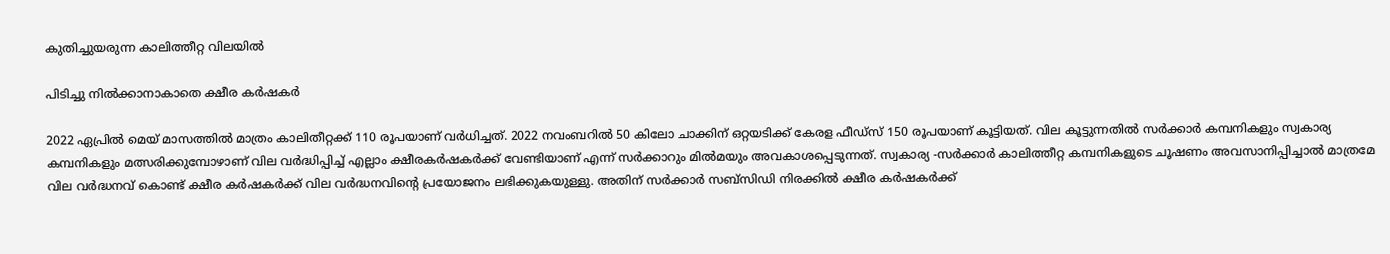കുതിച്ചുയരുന്ന കാലിത്തീറ്റ വിലയില്‍

പിടിച്ചു നില്‍ക്കാനാകാതെ ക്ഷീര കര്‍ഷകര്‍

2022 ഏപ്രില്‍ മെയ് മാസത്തില്‍ മാത്രം കാലിതീറ്റക്ക് 110 രൂപയാണ് വര്‍ധിച്ചത്. 2022 നവംബറില്‍ 50 കിലോ ചാക്കിന് ഒറ്റയടിക്ക് കേരള ഫീഡ്‌സ് 150 രൂപയാണ് കൂട്ടിയത്. വില കൂട്ടുന്നതില്‍ സര്‍ക്കാര്‍ കമ്പനികളും സ്വകാര്യ കമ്പനികളും മത്സരിക്കുമ്പോഴാണ് വില വര്‍ദ്ധിപ്പിച്ച് എല്ലാം ക്ഷീരകര്‍ഷകര്‍ക്ക് വേണ്ടിയാണ് എന്ന് സര്‍ക്കാറും മില്‍മയും അവകാശപ്പെടുന്നത്. സ്വകാര്യ -സര്‍ക്കാര്‍ കാലിത്തീറ്റ കമ്പനികളുടെ ചൂഷണം അവസാനിപ്പിച്ചാല്‍ മാത്രമേ വില വര്‍ദ്ധനവ് കൊണ്ട് ക്ഷീര കര്‍ഷകര്‍ക്ക് വില വര്‍ദ്ധനവിന്റെ പ്രയോജനം ലഭിക്കുകയുള്ളു. അതിന് സര്‍ക്കാര്‍ സബ്‌സിഡി നിരക്കില്‍ ക്ഷീര കര്‍ഷകര്‍ക്ക്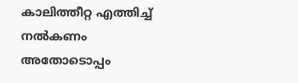കാലിത്തീറ്റ എത്തിച്ച് നല്‍കണം അതോടൊപ്പം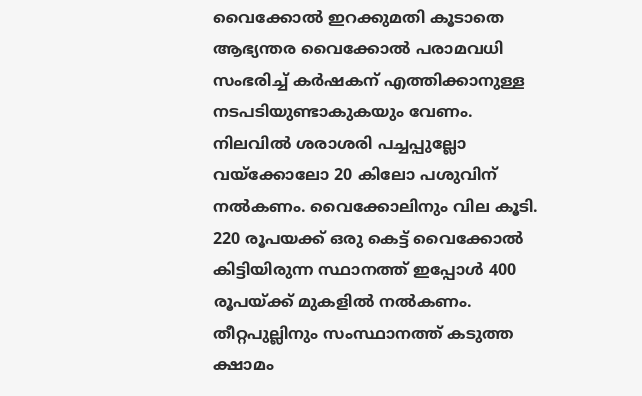വൈക്കോല്‍ ഇറക്കുമതി കൂടാതെ ആഭ്യന്തര വൈക്കോല്‍ പരാമവധി സംഭരിച്ച് കര്‍ഷകന് എത്തിക്കാനുള്ള നടപടിയുണ്ടാകുകയും വേണം. നിലവില്‍ ശരാശരി പച്ചപ്പുല്ലോ വയ്‌ക്കോലോ 20 കിലോ പശുവിന് നല്‍കണം. വൈക്കോലിനും വില കൂടി. 220 രൂപയക്ക് ഒരു കെട്ട് വൈക്കോല്‍ കിട്ടിയിരുന്ന സ്ഥാനത്ത് ഇപ്പോള്‍ 400 രൂപയ്ക്ക് മുകളില്‍ നല്‍കണം. തീറ്റപുല്ലിനും സംസ്ഥാനത്ത് കടുത്ത ക്ഷാമം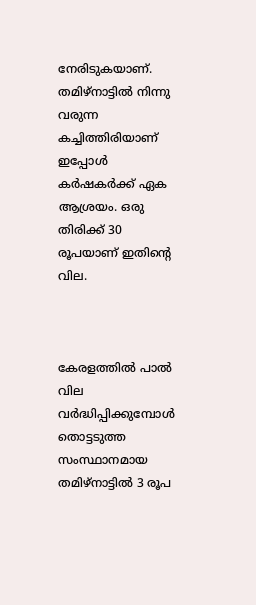നേരിടുകയാണ്. തമിഴ്‌നാട്ടില്‍ നിന്നു വരുന്ന കച്ചിത്തിരിയാണ് ഇപ്പോള്‍ കര്‍ഷകര്‍ക്ക് ഏക ആശ്രയം. ഒരു തിരിക്ക് 30 രൂപയാണ് ഇതിന്റെ വില.



കേരളത്തില്‍ പാല്‍ വില വര്‍ദ്ധിപ്പിക്കുമ്പോള്‍ തൊട്ടടുത്ത സംസ്ഥാനമായ തമിഴ്‌നാട്ടില്‍ 3 രൂപ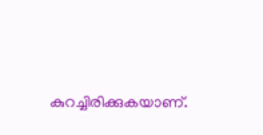കുറച്ചിരിക്കുകയാണ്.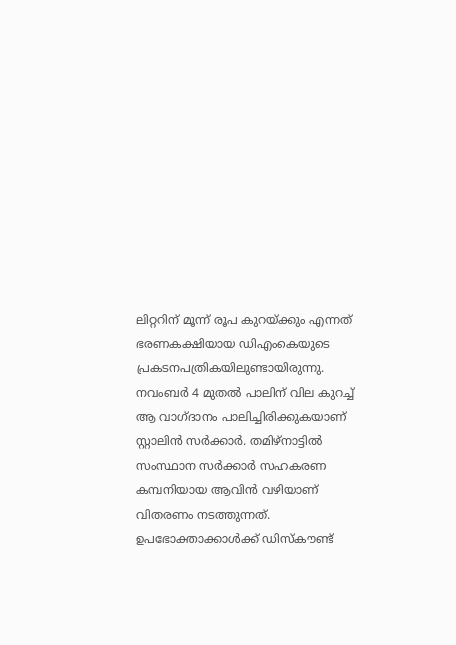ലിറ്ററിന് മൂന്ന് രൂപ കുറയ്ക്കും എന്നത് ഭരണകക്ഷിയായ ഡിഎംകെയുടെ പ്രകടനപത്രികയിലുണ്ടായിരുന്നു. നവംബര്‍ 4 മുതല്‍ പാലിന് വില കുറച്ച് ആ വാഗ്ദാനം പാലിച്ചിരിക്കുകയാണ് സ്റ്റാലിന്‍ സര്‍ക്കാര്‍. തമിഴ്നാട്ടില്‍ സംസ്ഥാന സര്‍ക്കാര്‍ സഹകരണ കമ്പനിയായ ആവിന്‍ വഴിയാണ് വിതരണം നടത്തുന്നത്. ഉപഭോക്താക്കാള്‍ക്ക് ഡിസ്‌കൗണ്ട്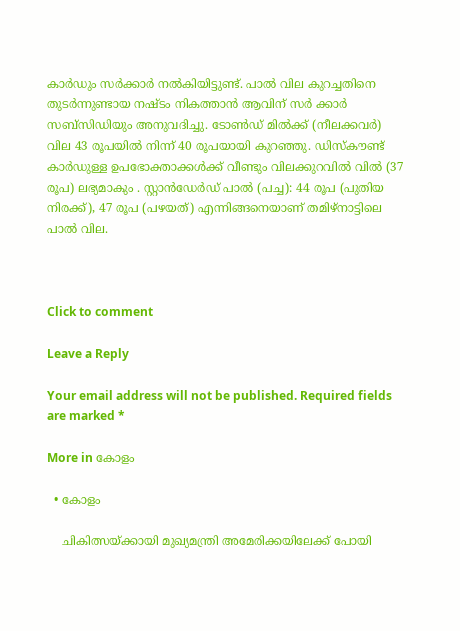കാര്‍ഡും സര്‍ക്കാര്‍ നല്‍കിയിട്ടുണ്ട്. പാല്‍ വില കുറച്ചതിനെ തുടര്‍ന്നുണ്ടായ നഷ്ടം നികത്താന്‍ ആവിന് സര്‍ ക്കാര്‍ സബ്‌സിഡിയും അനുവദിച്ചു. ടോണ്‍ഡ് മില്‍ക്ക് (നീലക്കവര്‍) വില 43 രൂപയില്‍ നിന്ന് 40 രൂപയായി കുറഞ്ഞു. ഡിസ്‌കൗണ്ട് കാര്‍ഡുള്ള ഉപഭോക്താക്കള്‍ക്ക് വീണ്ടും വിലക്കുറവില്‍ വില്‍ (37 രൂപ) ലഭ്യമാകും . സ്റ്റാന്‍ഡേര്‍ഡ് പാല്‍ (പച്ച): 44 രൂപ (പുതിയ നിരക്ക്), 47 രൂപ (പഴയത്) എന്നിങ്ങനെയാണ് തമിഴ്‌നാട്ടിലെ പാല്‍ വില.



Click to comment

Leave a Reply

Your email address will not be published. Required fields are marked *

More in കോളം

  • കോളം

    ചികിത്സയ്ക്കായി മുഖ്യമന്ത്രി അമേരിക്കയിലേക്ക് പോയി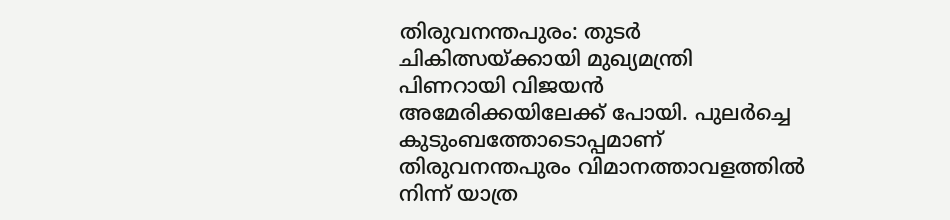തിരുവനന്തപുരം: തുടര്‍ ചികിത്സയ്ക്കായി മുഖ്യമന്ത്രി പിണറായി വിജയന്‍ അമേരിക്കയിലേക്ക് പോയി. പുലര്‍ച്ചെ കുടുംബത്തോടൊപ്പമാണ് തിരുവനന്തപുരം വിമാനത്താവളത്തില്‍ നിന്ന് യാത്ര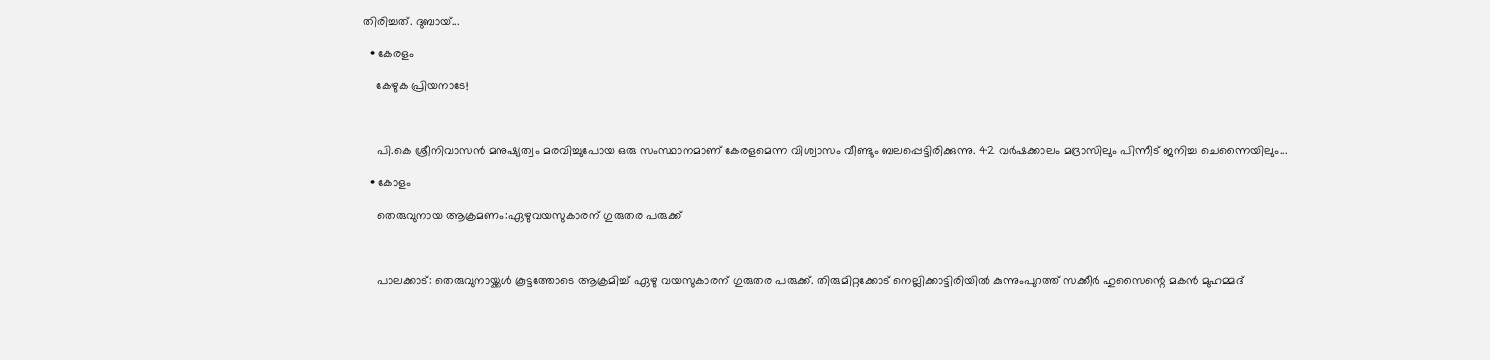തിരിച്ചത്. ദുബായ്...

  • കേരളം

    കേഴുക പ്രിയനാടേ!



    പി.കെ ശ്രീനിവാസന്‍ മനുഷ്യത്വം മരവിച്ചുപോയ ഒരു സംസ്ഥാനമാണ് കേരളമെന്ന വിശ്വാസം വീണ്ടും ബലപ്പെട്ടിരിക്കുന്നു. 42 വര്‍ഷക്കാലം മദ്രാസിലും പിന്നീട് ജനിച്ച ചെന്നൈയിലും...

  • കോളം

    തെരുവുനായ ആക്രമണം:ഏഴുവയസുകാരന് ഗുരുതര പരുക്ക്



    പാലക്കാട്: തെരുവുനായ്ക്കള്‍ കൂട്ടത്തോടെ ആക്രമിച്ച് ഏഴു വയസുകാരന് ഗുരുതര പരുക്ക്. തിരുമിറ്റക്കോട് നെല്ലിക്കാട്ടിരിയില്‍ കുന്നുംപുറത്ത് സക്കീര്‍ ഹുസൈന്റെ മകന്‍ മുഹമ്മദ്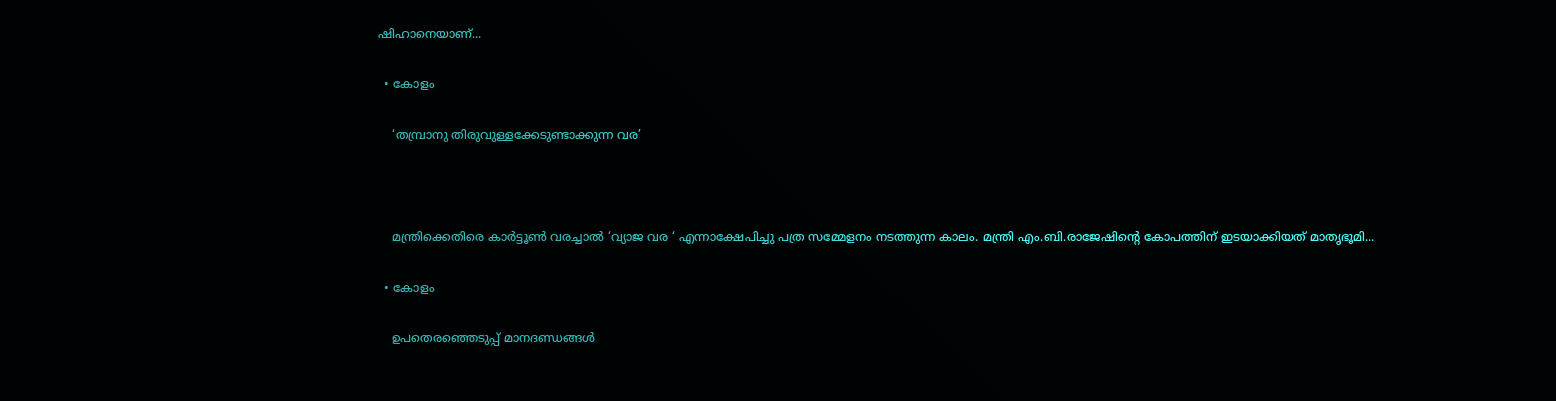ഷിഹാനെയാണ്...

  • കോളം

    ‘തമ്പ്രാനു തിരുവുള്ളക്കേടുണ്ടാക്കുന്ന വര’



    മന്ത്രിക്കെതിരെ കാര്‍ട്ടൂണ്‍ വരച്ചാല്‍ ‘വ്യാജ വര ‘ എന്നാക്ഷേപിച്ചു പത്ര സമ്മേളനം നടത്തുന്ന കാലം. മന്ത്രി എം.ബി.രാജേഷിന്റെ കോപത്തിന് ഇടയാക്കിയത് മാതൃഭൂമി...

  • കോളം

    ഉപതെരഞ്ഞെടുപ്പ് മാനദണ്ഡങ്ങൾ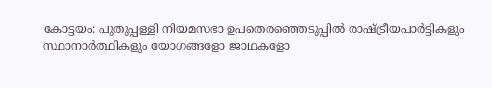കോട്ടയം: പുതുപ്പള്ളി നിയമസഭാ ഉപതെരഞ്ഞെടുപ്പിൽ രാഷ്ട്രീയപാർട്ടികളും സ്ഥാനാർത്ഥികളും യോഗങ്ങളോ ജാഥകളോ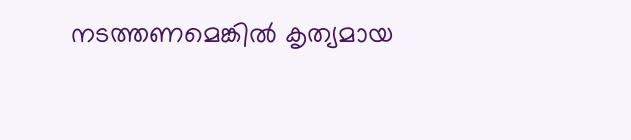നടത്തണമെങ്കിൽ കൃത്യമായ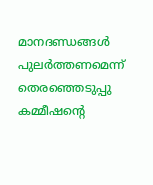മാനദണ്ഡങ്ങൾ പുലർത്തണമെന്ന് തെരഞ്ഞെടുപ്പു കമ്മീഷന്റെ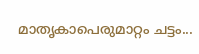മാതൃകാപെരുമാറ്റം ചട്ടം...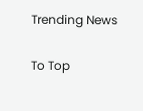Trending News

To Top